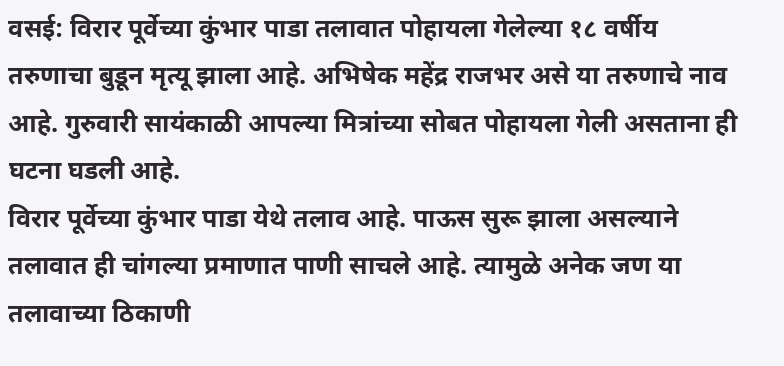वसई: विरार पूर्वेच्या कुंभार पाडा तलावात पोहायला गेलेल्या १८ वर्षीय तरुणाचा बुडून मृत्यू झाला आहे. अभिषेक महेंद्र राजभर असे या तरुणाचे नाव आहे. गुरुवारी सायंकाळी आपल्या मित्रांच्या सोबत पोहायला गेली असताना ही घटना घडली आहे.
विरार पूर्वेच्या कुंभार पाडा येथे तलाव आहे. पाऊस सुरू झाला असल्याने तलावात ही चांगल्या प्रमाणात पाणी साचले आहे. त्यामुळे अनेक जण या तलावाच्या ठिकाणी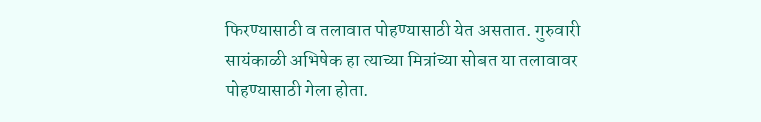फिरण्यासाठी व तलावात पोहण्यासाठी येत असतात. गुरुवारी सायंकाळी अभिषेक हा त्याच्या मित्रांच्या सोबत या तलावावर पोहण्यासाठी गेला होता.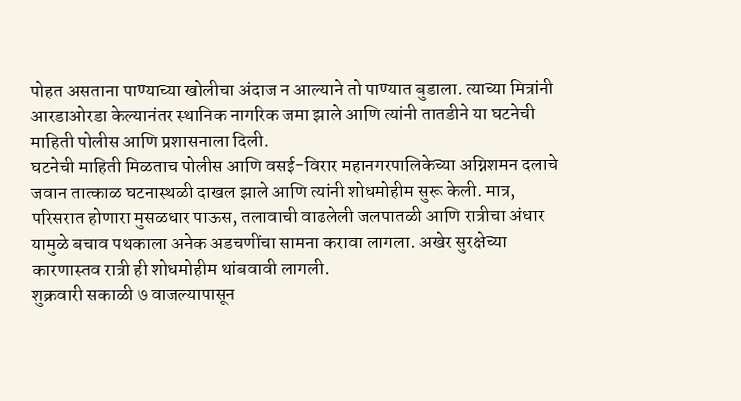पोहत असताना पाण्याच्या खोलीचा अंदाज न आल्याने तो पाण्यात बुडाला. त्याच्या मित्रांनी आरडाओरडा केल्यानंतर स्थानिक नागरिक जमा झाले आणि त्यांनी तातडीने या घटनेची माहिती पोलीस आणि प्रशासनाला दिली.
घटनेची माहिती मिळताच पोलीस आणि वसई-विरार महानगरपालिकेच्या अग्निशमन दलाचे जवान तात्काळ घटनास्थळी दाखल झाले आणि त्यांनी शोधमोहीम सुरू केली. मात्र, परिसरात होणारा मुसळधार पाऊस, तलावाची वाढलेली जलपातळी आणि रात्रीचा अंधार यामुळे बचाव पथकाला अनेक अडचणींचा सामना करावा लागला. अखेर सुरक्षेच्या कारणास्तव रात्री ही शोधमोहीम थांबवावी लागली.
शुक्रवारी सकाळी ७ वाजल्यापासून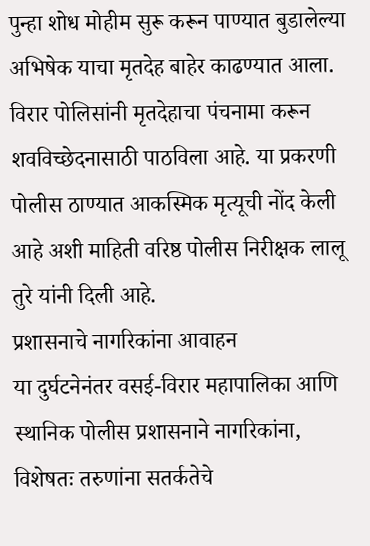पुन्हा शोध मोहीम सुरू करून पाण्यात बुडालेल्या अभिषेक याचा मृतदेह बाहेर काढण्यात आला. विरार पोलिसांनी मृतदेहाचा पंचनामा करून शवविच्छेदनासाठी पाठविला आहे. या प्रकरणी पोलीस ठाण्यात आकस्मिक मृत्यूची नोंद केली आहे अशी माहिती वरिष्ठ पोलीस निरीक्षक लालू तुरे यांनी दिली आहे.
प्रशासनाचे नागरिकांना आवाहन
या दुर्घटनेनंतर वसई-विरार महापालिका आणि स्थानिक पोलीस प्रशासनाने नागरिकांना, विशेषतः तरुणांना सतर्कतेचे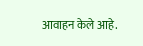आवाहन केले आहे.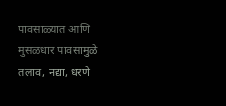पावसाळ्यात आणि मुसळधार पावसामुळे तलाव, नद्या, धरणे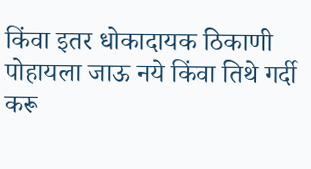किंवा इतर धोकादायक ठिकाणी पोहायला जाऊ नये किंवा तिथे गर्दी करू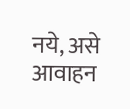नये, असे आवाहन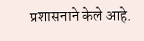प्रशासनाने केले आहे.